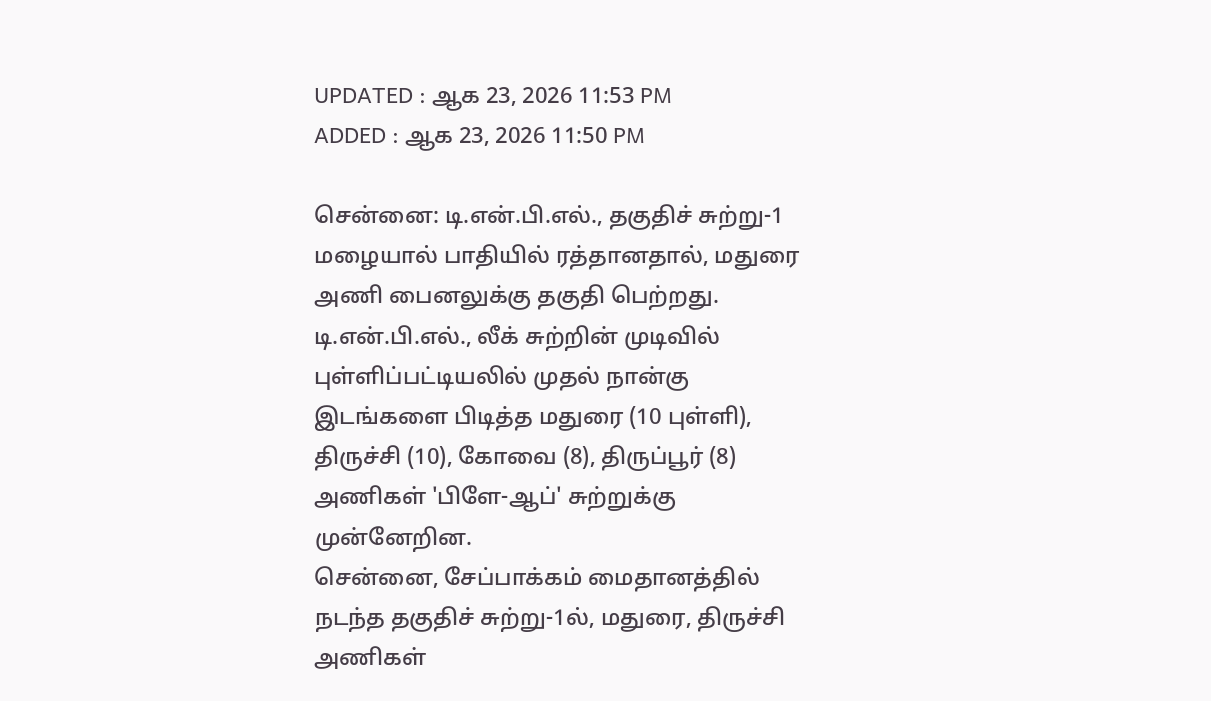UPDATED : ஆக 23, 2026 11:53 PM
ADDED : ஆக 23, 2026 11:50 PM

சென்னை: டி.என்.பி.எல்., தகுதிச் சுற்று-1 மழையால் பாதியில் ரத்தானதால், மதுரை அணி பைனலுக்கு தகுதி பெற்றது.
டி.என்.பி.எல்., லீக் சுற்றின் முடிவில் புள்ளிப்பட்டியலில் முதல் நான்கு இடங்களை பிடித்த மதுரை (10 புள்ளி), திருச்சி (10), கோவை (8), திருப்பூர் (8) அணிகள் 'பிளே-ஆப்' சுற்றுக்கு முன்னேறின.
சென்னை, சேப்பாக்கம் மைதானத்தில் நடந்த தகுதிச் சுற்று-1ல், மதுரை, திருச்சி அணிகள்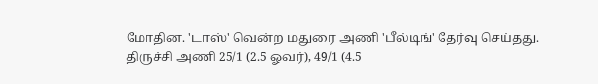மோதின. 'டாஸ்' வென்ற மதுரை அணி 'பீல்டிங்' தேர்வு செய்தது. திருச்சி அணி 25/1 (2.5 ஓவர்), 49/1 (4.5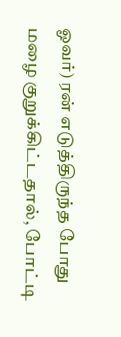ஓவர்) ரன் எடுத்திருந்த போது மழை குறுக்கிட்டதால், போட்டி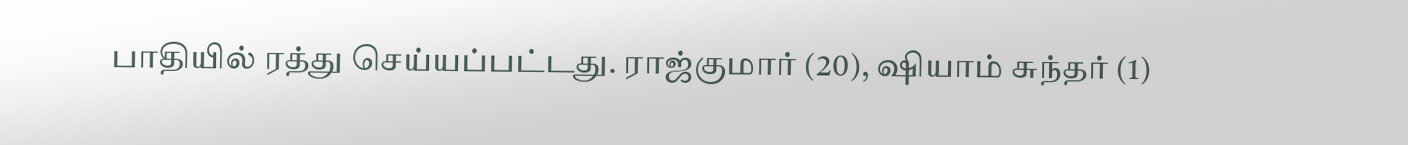பாதியில் ரத்து செய்யப்பட்டது. ராஜ்குமார் (20), ஷியாம் சுந்தர் (1)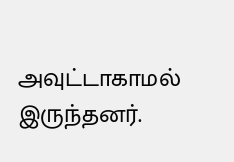அவுட்டாகாமல் இருந்தனர்.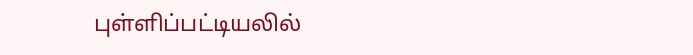புள்ளிப்பட்டியலில்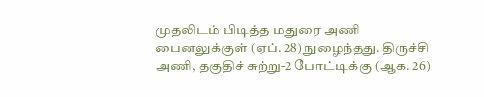முதலிடம் பிடித்த மதுரை அணி பைனலுக்குள் (ஏப். 28) நுழைந்தது. திருச்சி அணி, தகுதிச் சுற்று-2 போட்டிக்கு (ஆக. 26)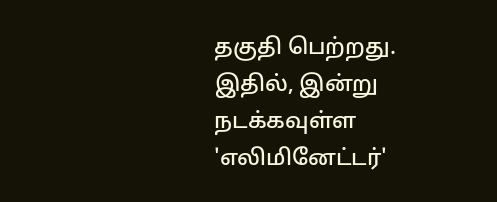தகுதி பெற்றது. இதில், இன்று நடக்கவுள்ள 'எலிமினேட்டர்'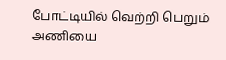போட்டியில் வெற்றி பெறும் அணியை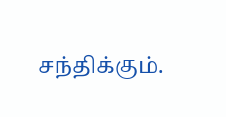சந்திக்கும்.